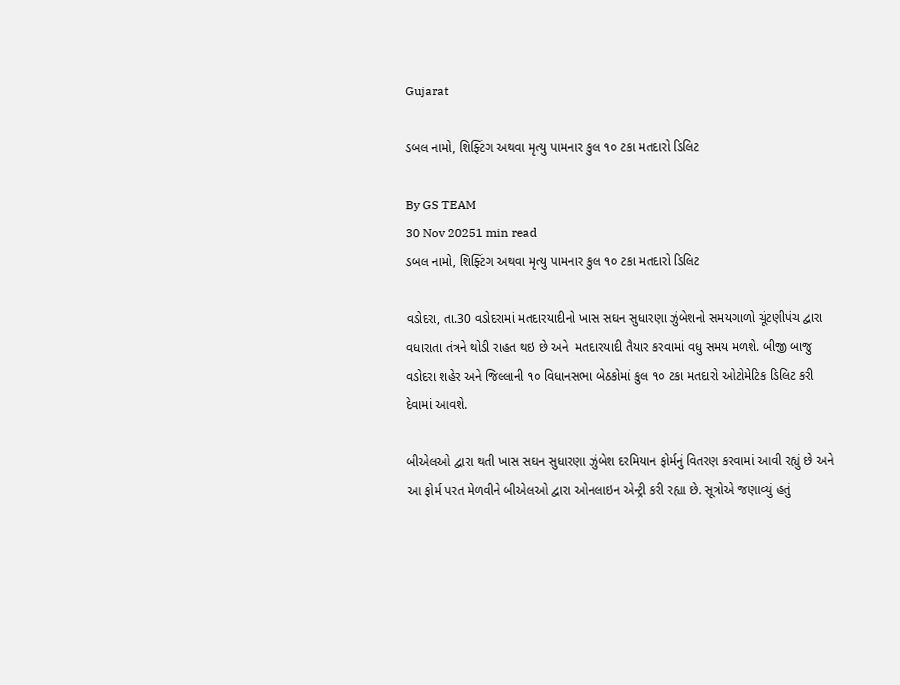Gujarat

ડબલ નામો, શિફ્ટિંગ અથવા મૃત્યુ પામનાર કુલ ૧૦ ટકા મતદારો ડિલિટ

By GS TEAM
30 Nov 20251 min read
ડબલ નામો, શિફ્ટિંગ અથવા મૃત્યુ પામનાર કુલ ૧૦ ટકા મતદારો ડિલિટ

વડોદરા, તા.30 વડોદરામાં મતદારયાદીનો ખાસ સઘન સુધારણા ઝુંબેશનો સમયગાળો ચૂંટણીપંચ દ્વારા વધારાતા તંત્રને થોડી રાહત થઇ છે અને  મતદારયાદી તૈયાર કરવામાં વધુ સમય મળશે. બીજી બાજુ વડોદરા શહેર અને જિલ્લાની ૧૦ વિધાનસભા બેઠકોમાં કુલ ૧૦ ટકા મતદારો ઓટોમેટિક ડિલિટ કરી દેવામાં આવશે.

બીએલઓ દ્વારા થતી ખાસ સઘન સુધારણા ઝુંબેશ દરમિયાન ફોર્મનું વિતરણ કરવામાં આવી રહ્યું છે અને આ ફોર્મ પરત મેળવીને બીએલઓ દ્વારા ઓનલાઇન એન્ટ્રી કરી રહ્યા છે. સૂત્રોએ જણાવ્યું હતું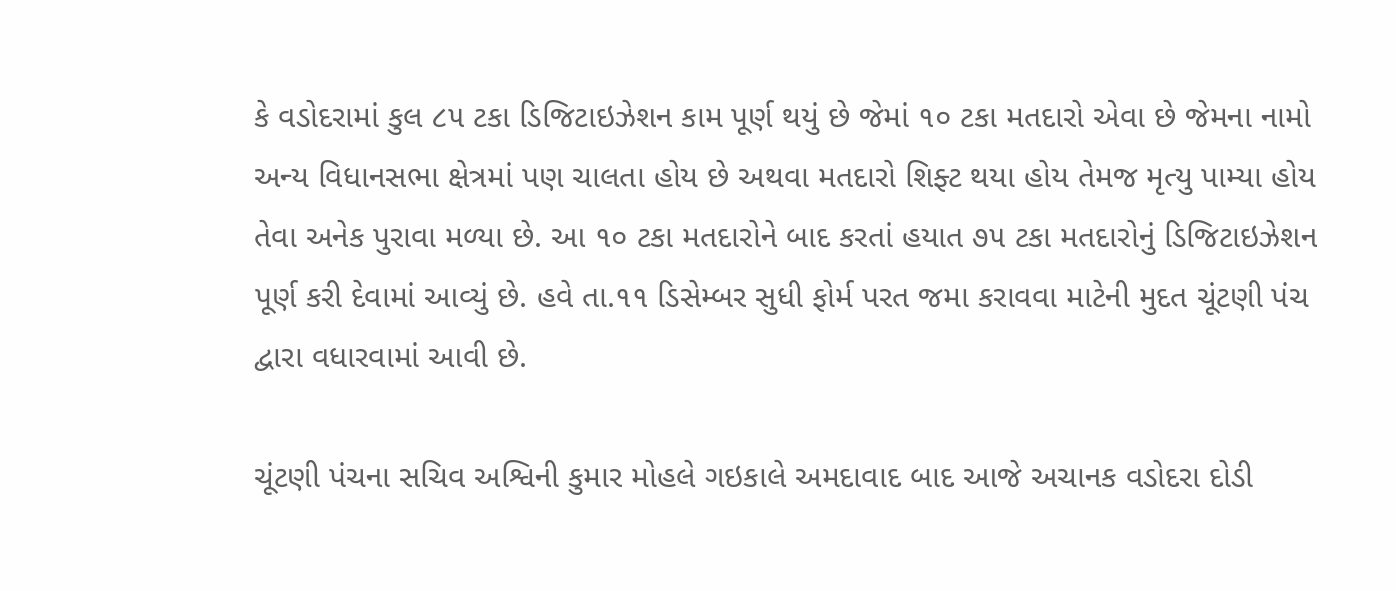કે વડોદરામાં કુલ ૮૫ ટકા ડિજિટાઇઝેશન કામ પૂર્ણ થયું છે જેમાં ૧૦ ટકા મતદારો એવા છે જેમના નામો અન્ય વિધાનસભા ક્ષેત્રમાં પણ ચાલતા હોય છે અથવા મતદારો શિફ્ટ થયા હોય તેમજ મૃત્યુ પામ્યા હોય તેવા અનેક પુરાવા મળ્યા છે. આ ૧૦ ટકા મતદારોને બાદ કરતાં હયાત ૭૫ ટકા મતદારોનું ડિજિટાઇઝેશન પૂર્ણ કરી દેવામાં આવ્યું છે. હવે તા.૧૧ ડિસેમ્બર સુધી ફોર્મ પરત જમા કરાવવા માટેની મુદત ચૂંટણી પંચ દ્વારા વધારવામાં આવી છે.

ચૂંટણી પંચના સચિવ અશ્વિની કુમાર મોહલે ગઇકાલે અમદાવાદ બાદ આજે અચાનક વડોદરા દોડી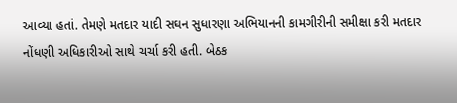આવ્યા હતાં. તેમણે મતદાર યાદી સઘન સુધારણા અભિયાનની કામગીરીની સમીક્ષા કરી મતદાર નોંધણી અધિકારીઓ સાથે ચર્ચા કરી હતી. બેઠક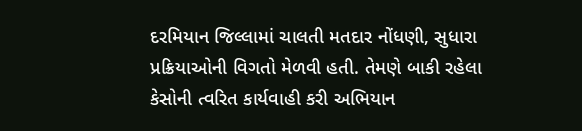દરમિયાન જિલ્લામાં ચાલતી મતદાર નોંધણી, સુધારા પ્રક્રિયાઓની વિગતો મેળવી હતી. તેમણે બાકી રહેલા કેસોની ત્વરિત કાર્યવાહી કરી અભિયાન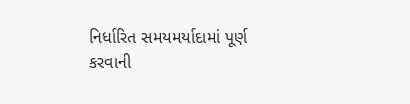નિર્ધારિત સમયમર્યાદામાં પૂર્ણ કરવાની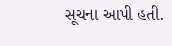સૂચના આપી હતી.